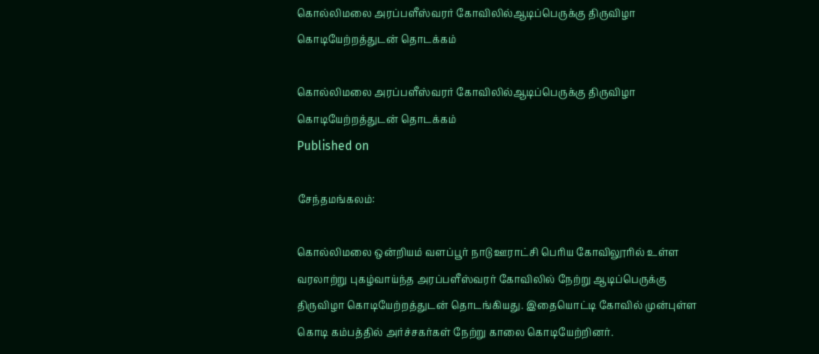கொல்லிமலை அரப்பளீஸ்வரர் கோவிலில்ஆடிப்பெருக்கு திருவிழா கொடியேற்றத்துடன் தொடக்கம்

கொல்லிமலை அரப்பளீஸ்வரர் கோவிலில்ஆடிப்பெருக்கு திருவிழா கொடியேற்றத்துடன் தொடக்கம்
Published on

சேந்தமங்கலம்:

கொல்லிமலை ஒன்றியம் வளப்பூர் நாடு ஊராட்சி பெரிய கோவிலூரில் உள்ள வரலாற்று புகழ்வாய்ந்த அரப்பளீஸ்வரர் கோவிலில் நேற்று ஆடிப்பெருக்கு திருவிழா கொடியேற்றத்துடன் தொடங்கியது. இதையொட்டி கோவில் முன்புள்ள கொடி கம்பத்தில் அர்ச்சகர்கள் நேற்று காலை கொடியேற்றினர்.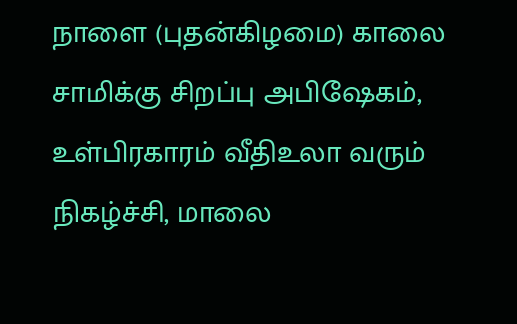நாளை (புதன்கிழமை) காலை சாமிக்கு சிறப்பு அபிஷேகம், உள்பிரகாரம் வீதிஉலா வரும் நிகழ்ச்சி, மாலை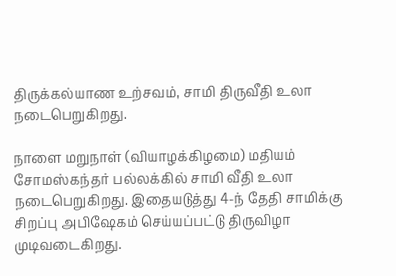திருக்கல்யாண உற்சவம், சாமி திருவீதி உலா நடைபெறுகிறது.

நாளை மறுநாள் (வியாழக்கிழமை) மதியம் சோமஸ்கந்தர் பல்லக்கில் சாமி வீதி உலா நடைபெறுகிறது. இதையடுத்து 4-ந் தேதி சாமிக்கு சிறப்பு அபிஷேகம் செய்யப்பட்டு திருவிழா முடிவடைகிறது.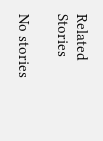Related Stories

No stories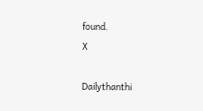found.
X

Dailythanthi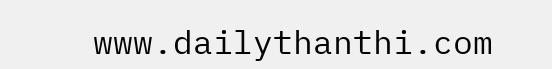www.dailythanthi.com